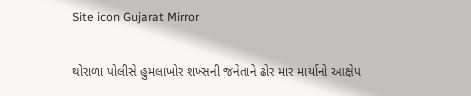Site icon Gujarat Mirror

થોરાળા પોલીસે હુમલાખોર શખ્સની જનેતાને ઢોર માર માર્યાનો આક્ષેપ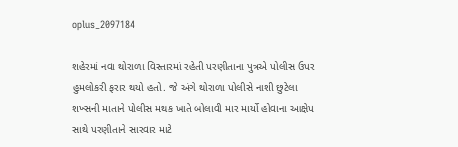oplus_2097184

શહેરમાં નવા થોરાળા વિસ્તારમાં રહેતી પરણીતાના પુત્રએ પોલીસ ઉપર હુમલોકરી ફરાર થયો હતો. જે અંગે થોરાળા પોલીસે નાશી છુટેલા શખ્સની માતાને પોલીસ મથક ખાતે બોલાવી માર માર્યો હોવાના આક્ષેપ સાથે પરણીતાને સારવાર માટે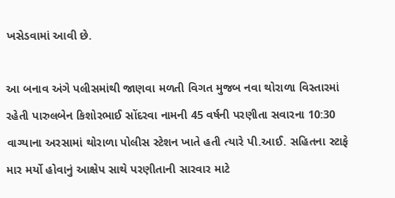ખસેડવામાં આવી છે.

આ બનાવ અંગે પલીસમાંથી જાણવા મળતી વિગત મુજબ નવા થોરાળા વિસ્તારમાં રહેતી પારુલબેન કિશોરભાઈ સોંદરવા નામની 45 વર્ષની પરણીતા સવારના 10:30 વાગ્યાના અરસામાં થોરાળા પોલીસ સ્ટેશન ખાતે હતી ત્યારે પી.આઈ. સહિતના સ્ટાફે માર મર્યો હોવાનું આક્ષેપ સાથે પરણીતાની સારવાર માટે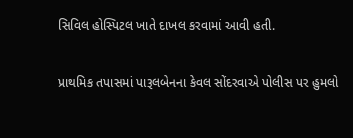સિવિલ હોસ્પિટલ ખાતે દાખલ કરવામાં આવી હતી.

પ્રાથમિક તપાસમાં પારૂલબેનના કેવલ સોંદરવાએ પોલીસ પર હુમલો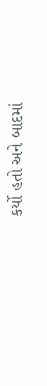કર્યો હતો અને બાદમાં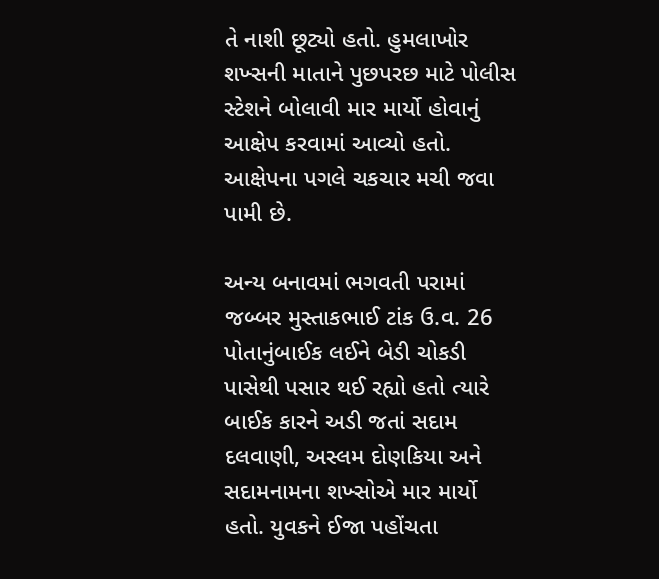તે નાશી છૂટ્યો હતો. હુમલાખોર શખ્સની માતાને પુછપરછ માટે પોલીસ સ્ટેશને બોલાવી માર માર્યો હોવાનું આક્ષેપ કરવામાં આવ્યો હતો. આક્ષેપના પગલે ચકચાર મચી જવા પામી છે.

અન્ય બનાવમાં ભગવતી પરામાં જબ્બર મુસ્તાકભાઈ ટાંક ઉ.વ. 26 પોતાનુંબાઈક લઈને બેડી ચોકડી પાસેથી પસાર થઈ રહ્યો હતો ત્યારે બાઈક કારને અડી જતાં સદામ દલવાણી, અસ્લમ દોણકિયા અને સદામનામના શખ્સોએ માર માર્યો હતો. યુવકને ઈજા પહોંચતા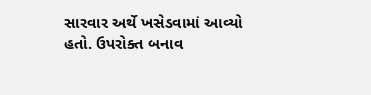સારવાર અર્થે ખસેડવામાં આવ્યો હતો. ઉપરોક્ત બનાવ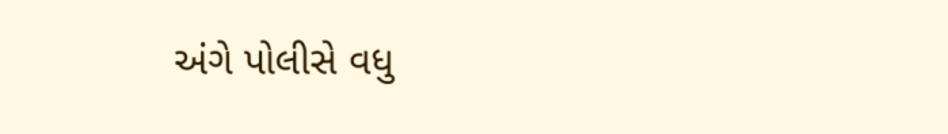અંગે પોલીસે વધુ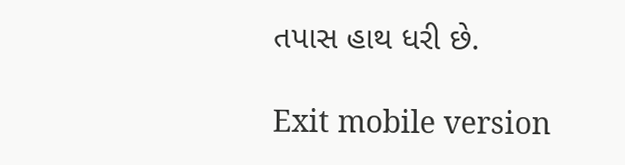તપાસ હાથ ધરી છે.

Exit mobile version